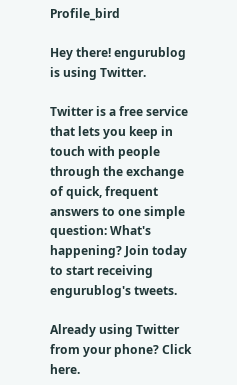Profile_bird

Hey there! engurublog is using Twitter.

Twitter is a free service that lets you keep in touch with people through the exchange of quick, frequent answers to one simple question: What's happening? Join today to start receiving engurublog's tweets.

Already using Twitter
from your phone? Click here.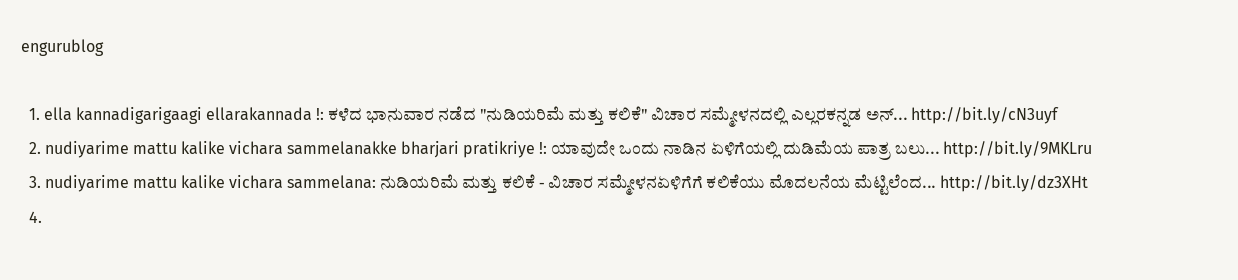engurublog

  1. ella kannadigarigaagi ellarakannada !: ಕಳೆದ ಭಾನುವಾರ ನಡೆದ "ನುಡಿಯರಿಮೆ ಮತ್ತು ಕಲಿಕೆ" ವಿಚಾರ ಸಮ್ಮೇಳನದಲ್ಲಿ ಎಲ್ಲರಕನ್ನಡ ಅನ್... http://bit.ly/cN3uyf
  2. nudiyarime mattu kalike vichara sammelanakke bharjari pratikriye !: ಯಾವುದೇ ಒಂದು ನಾಡಿನ ಏಳಿಗೆಯಲ್ಲಿ ದುಡಿಮೆಯ ಪಾತ್ರ ಬಲು... http://bit.ly/9MKLru
  3. nudiyarime mattu kalike vichara sammelana: ನುಡಿಯರಿಮೆ ಮತ್ತು ಕಲಿಕೆ - ವಿಚಾರ ಸಮ್ಮೇಳನಏಳಿಗೆಗೆ ಕಲಿಕೆಯು ಮೊದಲನೆಯ ಮೆಟ್ಟಿಲೆಂದ... http://bit.ly/dz3XHt
  4.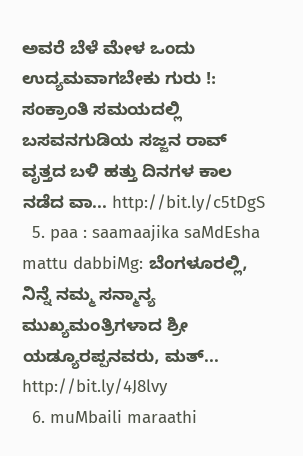ಅವರೆ ಬೆಳೆ ಮೇಳ ಒಂದು ಉದ್ಯಮವಾಗಬೇಕು ಗುರು !: ಸಂಕ್ರಾಂತಿ ಸಮಯದಲ್ಲಿ ಬಸವನಗುಡಿಯ ಸಜ್ಜನ ರಾವ್ ವೃತ್ತದ ಬಳಿ ಹತ್ತು ದಿನಗಳ ಕಾಲ ನಡೆದ ವಾ... http://bit.ly/c5tDgS
  5. paa : saamaajika saMdEsha mattu dabbiMg: ಬೆಂಗಳೂರಲ್ಲಿ, ನಿನ್ನೆ ನಮ್ಮ ಸನ್ಮಾನ್ಯ ಮುಖ್ಯಮಂತ್ರಿಗಳಾದ ಶ್ರೀ ಯಡ್ಯೂರಪ್ಪನವರು, ಮತ್... http://bit.ly/4J8lvy
  6. muMbaili maraathi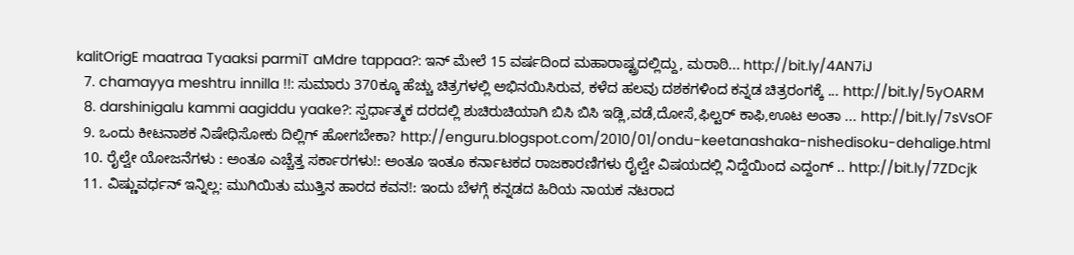kalitOrigE maatraa Tyaaksi parmiT aMdre tappaa?: ಇನ್ ಮೇಲೆ 15 ವರ್ಷದಿಂದ ಮಹಾರಾಷ್ಟ್ರದಲ್ಲಿದ್ದು, ಮರಾಠಿ... http://bit.ly/4AN7iJ
  7. chamayya meshtru innilla !!: ಸುಮಾರು 370ಕ್ಕೂ ಹೆಚ್ಚು ಚಿತ್ರಗಳಲ್ಲಿ ಅಭಿನಯಿಸಿರುವ, ಕಳೆದ ಹಲವು ದಶಕಗಳಿಂದ ಕನ್ನಡ ಚಿತ್ರರಂಗಕ್ಕೆ ... http://bit.ly/5yOARM
  8. darshinigalu kammi aagiddu yaake?: ಸ್ಪರ್ಧಾತ್ಮಕ ದರದಲ್ಲಿ ಶುಚಿರುಚಿಯಾಗಿ ಬಿಸಿ ಬಿಸಿ ಇಡ್ಲಿ,ವಡೆ,ದೋಸೆ,ಫಿಲ್ಟರ್ ಕಾಫಿ,ಊಟ ಅಂತಾ ... http://bit.ly/7sVsOF
  9. ಒಂದು ಕೀಟನಾಶಕ ನಿಷೇಧಿಸೋಕು ದಿಲ್ಲಿಗ್ ಹೋಗಬೇಕಾ? http://enguru.blogspot.com/2010/01/ondu-keetanashaka-nishedisoku-dehalige.html
  10. ರೈಲ್ವೇ ಯೋಜನೆಗಳು : ಅಂತೂ ಎಚ್ಚೆತ್ತ ಸರ್ಕಾರಗಳು!: ಅಂತೂ ಇಂತೂ ಕರ್ನಾಟಕದ ರಾಜಕಾರಣಿಗಳು ರೈಲ್ವೇ ವಿಷಯದಲ್ಲಿ ನಿದ್ದೆಯಿಂದ ಎದ್ದಂಗ್ .. http://bit.ly/7ZDcjk
  11. ವಿಷ್ಣುವರ್ಧನ್ ಇನ್ನಿಲ್ಲ: ಮುಗಿಯಿತು ಮುತ್ತಿನ ಹಾರದ ಕವನ!: ಇಂದು ಬೆಳಗ್ಗೆ ಕನ್ನಡದ ಹಿರಿಯ ನಾಯಕ ನಟರಾದ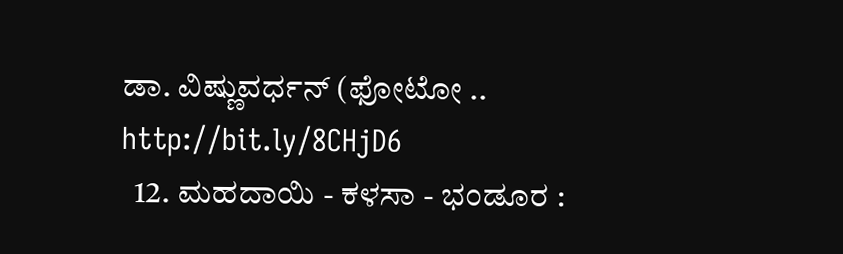ಡಾ. ವಿಷ್ಣುವರ್ಧನ್ (ಫೋಟೋ .. http://bit.ly/8CHjD6
  12. ಮಹದಾಯಿ - ಕಳಸಾ - ಭಂಡೂರ :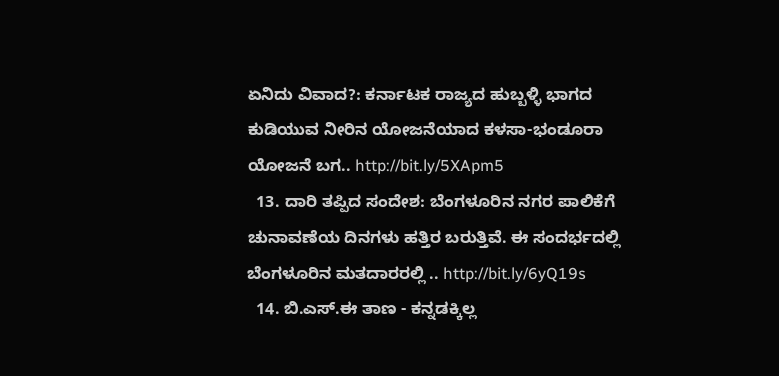ಏನಿದು ವಿವಾದ?: ಕರ್ನಾಟಕ ರಾಜ್ಯದ ಹುಬ್ಬಳ್ಳಿ ಭಾಗದ ಕುಡಿಯುವ ನೀರಿನ ಯೋಜನೆಯಾದ ಕಳಸಾ-ಭಂಡೂರಾ ಯೋಜನೆ ಬಗ.. http://bit.ly/5XApm5
  13. ದಾರಿ ತಪ್ಪಿದ ಸಂದೇಶ: ಬೆಂಗಳೂರಿನ ನಗರ ಪಾಲಿಕೆಗೆ ಚುನಾವಣೆಯ ದಿನಗಳು ಹತ್ತಿರ ಬರುತ್ತಿವೆ. ಈ ಸಂದರ್ಭದಲ್ಲಿ ಬೆಂಗಳೂರಿನ ಮತದಾರರಲ್ಲಿ .. http://bit.ly/6yQ19s
  14. ಬಿ.ಎಸ್.ಈ ತಾಣ - ಕನ್ನಡಕ್ಕಿಲ್ಲ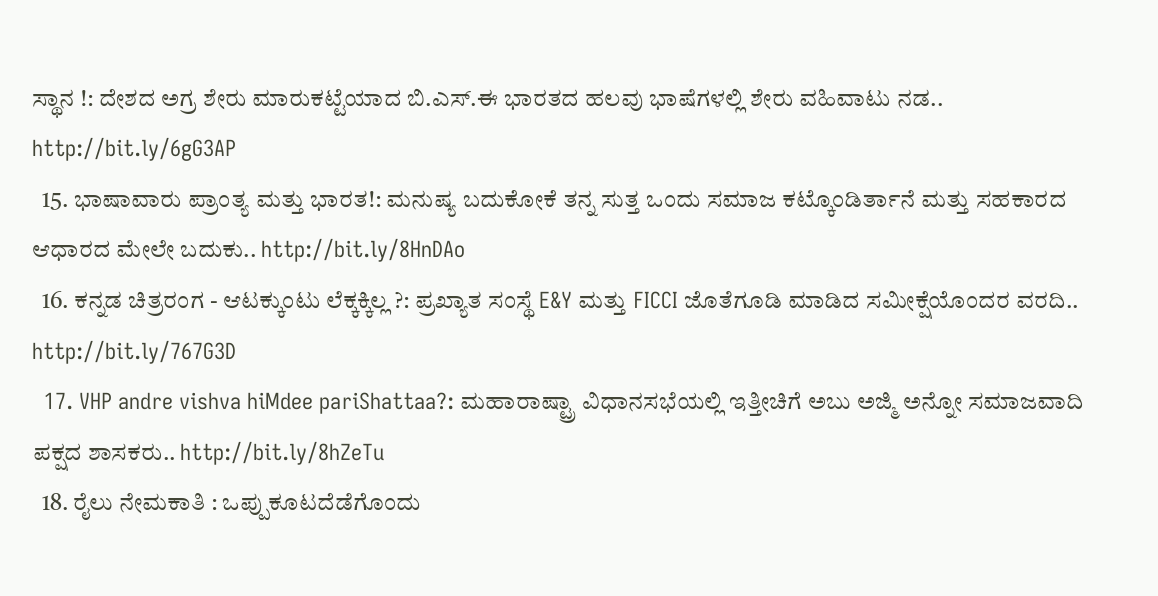ಸ್ಥಾನ !: ದೇಶದ ಅಗ್ರ ಶೇರು ಮಾರುಕಟ್ಟೆಯಾದ ಬಿ.ಎಸ್.ಈ ಭಾರತದ ಹಲವು ಭಾಷೆಗಳಲ್ಲಿ ಶೇರು ವಹಿವಾಟು ನಡ.. http://bit.ly/6gG3AP
  15. ಭಾಷಾವಾರು ಪ್ರಾಂತ್ಯ ಮತ್ತು ಭಾರತ!: ಮನುಷ್ಯ ಬದುಕೋಕೆ ತನ್ನ ಸುತ್ತ ಒಂದು ಸಮಾಜ ಕಟ್ಕೊಂಡಿರ್ತಾನೆ ಮತ್ತು ಸಹಕಾರದ ಆಧಾರದ ಮೇಲೇ ಬದುಕು.. http://bit.ly/8HnDAo
  16. ಕನ್ನಡ ಚಿತ್ರರಂಗ - ಆಟಕ್ಕುಂಟು ಲೆಕ್ಕಕ್ಕಿಲ್ಲ ?: ಪ್ರಖ್ಯಾತ ಸಂಸ್ಥೆ E&Y ಮತ್ತು FICCI ಜೊತೆಗೂಡಿ ಮಾಡಿದ ಸಮೀಕ್ಷೆಯೊಂದರ ವರದಿ.. http://bit.ly/767G3D
  17. VHP andre vishva hiMdee pariShattaa?: ಮಹಾರಾಷ್ಟ್ರಾ ವಿಧಾನಸಭೆಯಲ್ಲಿ ಇತ್ತೀಚಿಗೆ ಅಬು ಅಜ್ಮಿ ಅನ್ನೋ ಸಮಾಜವಾದಿ ಪಕ್ಷದ ಶಾಸಕರು.. http://bit.ly/8hZeTu
  18. ರೈಲು ನೇಮಕಾತಿ : ಒಪ್ಪುಕೂಟದೆಡೆಗೊಂದು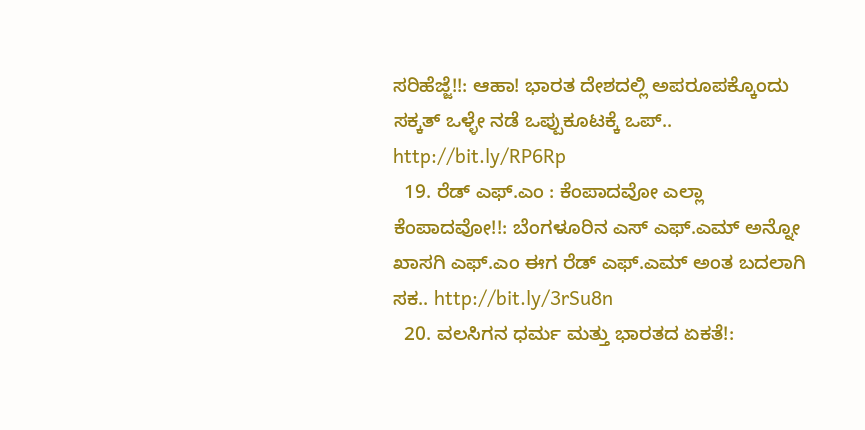ಸರಿಹೆಜ್ಜೆ!!: ಆಹಾ! ಭಾರತ ದೇಶದಲ್ಲಿ ಅಪರೂಪಕ್ಕೊಂದು ಸಕ್ಕತ್ ಒಳ್ಳೇ ನಡೆ ಒಪ್ಪುಕೂಟಕ್ಕೆ ಒಪ್.. http://bit.ly/RP6Rp
  19. ರೆಡ್ ಎಫ್.ಎಂ : ಕೆಂಪಾದವೋ ಎಲ್ಲಾ ಕೆಂಪಾದವೋ!!: ಬೆಂಗಳೂರಿನ ಎಸ್ ಎಫ್.ಎಮ್ ಅನ್ನೋ ಖಾಸಗಿ ಎಫ್.ಎಂ ಈಗ ರೆಡ್ ಎಫ್.ಎಮ್ ಅಂತ ಬದಲಾಗಿ ಸಕ.. http://bit.ly/3rSu8n
  20. ವಲಸಿಗನ ಧರ್ಮ ಮತ್ತು ಭಾರತದ ಏಕತೆ!: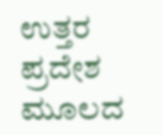ಉತ್ತರ ಪ್ರದೇಶ ಮೂಲದ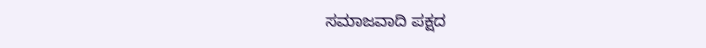ಸಮಾಜವಾದಿ ಪಕ್ಷದ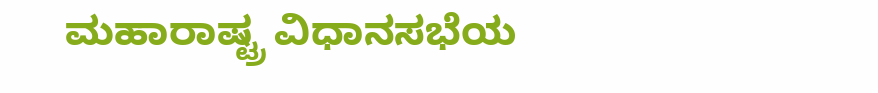ಮಹಾರಾಷ್ಟ್ರ ವಿಧಾನಸಭೆಯ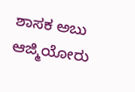ಶಾಸಕ ಅಬು ಆಜ್ಮಿಯೋರು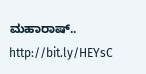ಮಹಾರಾಷ್.. http://bit.ly/HEYsC